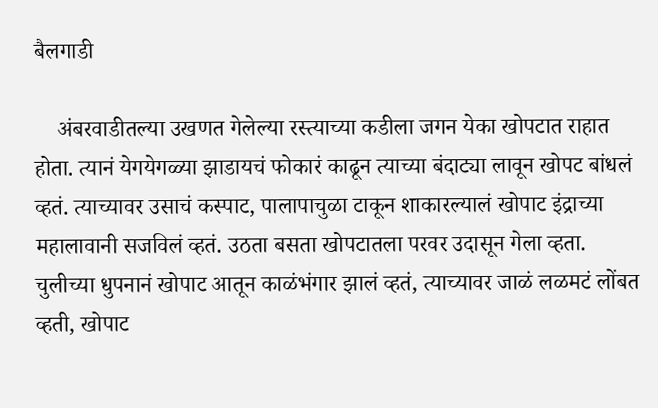बैलगाडी

    अंबरवाडीतल्या उखणत गेलेल्या रस्त्याच्या कडीला जगन येका खोपटात राहात होता. त्यानं येगयेगळ्या झाडायचं फोकारं काढून त्याच्या बंदाट्या लावून खोपट बांधलं व्हतं. त्याच्यावर उसाचं कस्पाट, पालापाचुळा टाकून शाकारल्यालं खोपाट इंद्राच्या महालावानी सजविलं व्हतं. उठता बसता खोपटातला परवर उदासून गेला व्हता. चुलीच्या धुपनानं खोपाट आतून काळंभंगार झालं व्हतं, त्याच्यावर जाळं लळमटं लोंबत व्हती, खोपाट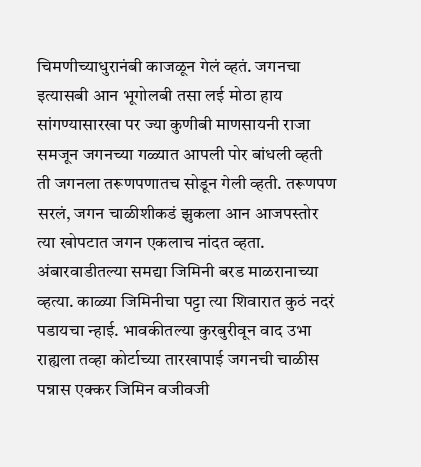चिमणीच्याधुरानंबी काजळून गेलं व्हतं. जगनचा इत्यासबी आन भूगोलबी तसा लई मोठा हाय सांगण्यासारखा पर ज्या कुणीबी माणसायनी राजा समजून जगनच्या गळ्यात आपली पोर बांधली व्हती ती जगनला तरूणपणातच सोडून गेली व्हती. तरूणपण सरलं, जगन चाळीशीकडं झुकला आन आजपस्तोर त्या खोपटात जगन एकलाच नांदत व्हता. अंबारवाडीतल्या समद्या जिमिनी बरड माळरानाच्या व्हत्या. काळ्या जिमिनीचा पट्टा त्या शिवारात कुठं नदरं पडायचा न्हाई. भावकीतल्या कुरबुरीवून वाद उभा राह्यला तव्हा कोर्टाच्या तारखापाई जगनची चाळीस पन्नास एक्कर जिमिन वजीवजी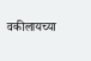वकीलायच्या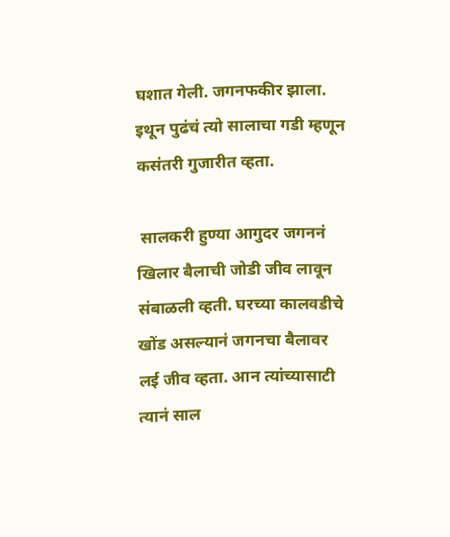घशात गेली. जगनफकीर झाला. इथून पुढंचं त्यो सालाचा गडी म्हणून कसंतरी गुजारीत व्हता.

 सालकरी हुण्या आगुदर जगननं खिलार बैलाची जोडी जीव लावून संबाळली व्हती. घरच्या कालवडीचे खोंड असल्यानं जगनचा बैलावर लई जीव व्हता. आन त्यांच्यासाटी त्यानं साल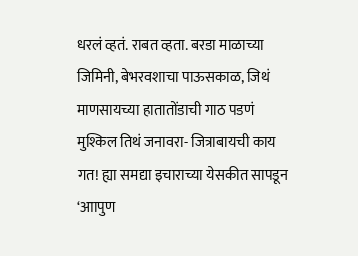धरलं व्हतं. राबत व्हता. बरडा माळाच्या जिमिनी, बेभरवशाचा पाऊसकाळ, जिथं माणसायच्या हातातोंडाची गाठ पडणं मुश्किल तिथं जनावरा- जित्राबायची काय गत! ह्या समद्या इचाराच्या येसकीत सापडून ‘आापुण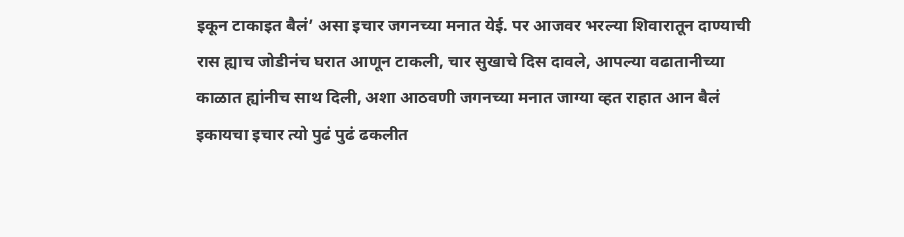इकून टाकाइत बैलं’ असा इचार जगनच्या मनात येई. पर आजवर भरल्या शिवारातून दाण्याची रास ह्याच जोडीनंच घरात आणून टाकली, चार सुखाचे दिस दावले, आपल्या वढातानीच्या काळात ह्यांनीच साथ दिली, अशा आठवणी जगनच्या मनात जाग्या व्हत राहात आन बैलं इकायचा इचार त्यो पुढं पुढं ढकलीत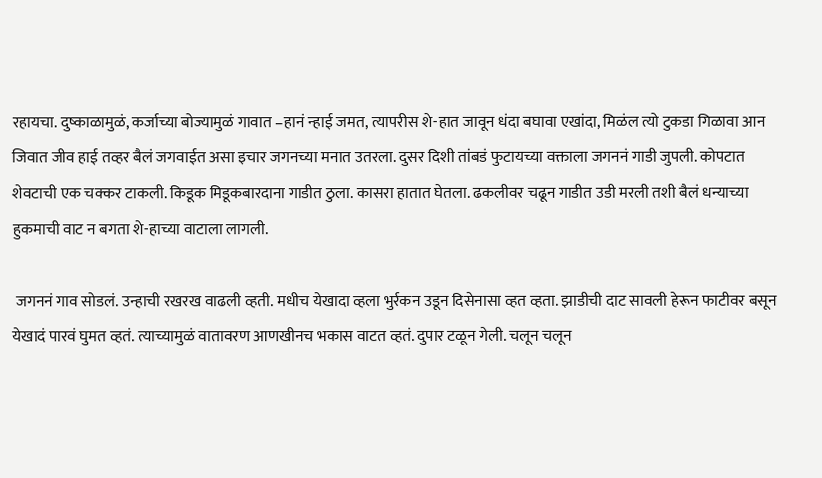रहायचा. दुष्काळामुळं, कर्जाच्या बोज्यामुळं गावात –हानं न्हाई जमत, त्यापरीस शे-हात जावून धंदा बघावा एखांदा, मिळंल त्यो टुकडा गिळावा आन जिवात जीव हाई तव्हर बैलं जगवाईत असा इचार जगनच्या मनात उतरला. दुसर दिशी तांबडं फुटायच्या वक्ताला जगननं गाडी जुपली. कोपटात शेवटाची एक चक्कर टाकली. किडूक मिडूकबारदाना गाडीत ठुला. कासरा हातात घेतला. ढकलीवर चढून गाडीत उडी मरली तशी बैलं धन्याच्या हुकमाची वाट न बगता शे-हाच्या वाटाला लागली.

 जगननं गाव सोडलं. उन्हाची रखरख वाढली व्हती. मधीच येखादा व्हला भुर्रकन उडून दिसेनासा व्हत व्हता. झाडीची दाट सावली हेरून फाटीवर बसून येखादं पारवं घुमत व्हतं. त्याच्यामुळं वातावरण आणखीनच भकास वाटत व्हतं. दुपार टळून गेली. चलून चलून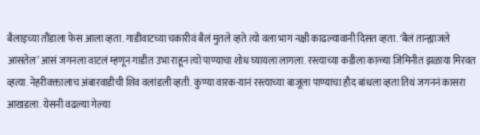बैलाइच्या तौंडाला फेस आला व्हता. गाडीवाटच्या चकारीवं बैलं मुतले व्हते त्यो वला भाग नक्ष‍ी काढल्यावानी दिसत व्हता. ‘बैलं तान्ह्याजले आसतेल’ आसं जगनला वाटलं म्हणून गाडीत उभा राहून त्यो पाण्याचा शोध घ्यायला लागला. रस्त्याच्या कडीला काळ्या जिमिनीत झळाया मिरवत व्हत्या. नेहरीवक्तालाच अंबारवाडीची शिव वलांडली व्हती. कुण्या वारक-यानं रस्त्याच्या बाजूला पाण्याचा हौद बांधला व्हता तिथं जगननं कासरा आखडला. येसनी वढल्या गेल्या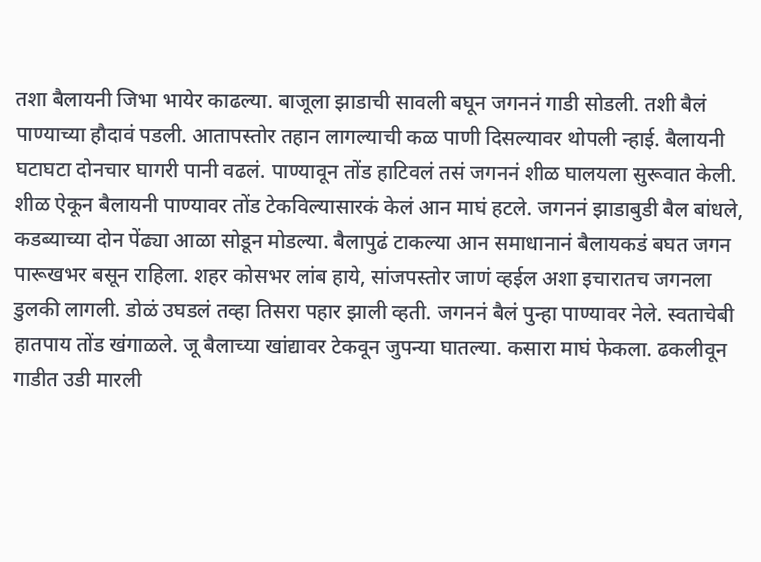तशा बैलायनी जिभा भायेर काढल्या. बाजूला झाडाची सावली बघून जगननं गाडी सोडली. तशी बैलं पाण्याच्या हौदावं पडली. आतापस्तोर तहान लागल्याची कळ पाणी दिसल्यावर थोपली न्हाई. बैलायनी घटाघटा दोनचार घागरी पानी वढलं. पाण्यावून तोंड हाटिवलं तसं जगननं शीळ घालयला सुरूवात केली. शीळ ऐकून बैलायनी पाण्यावर तोंड टेकविल्यासारकं केलं आन माघं हटले. जगननं झाडाबुडी बैल बांधले, कडब्याच्या दोन पेंढ्या आळा सोडून मोडल्या. बैलापुढं टाकल्या आन समाधानानं बैलायकडं बघत जगन पारूखभर बसून राहिला. शहर कोसभर लांब हाये, सांजपस्तोर जाणं व्हईल अशा इचारातच जगनला डुलकी लागली. डोळं उघडलं तव्हा तिसरा पहार झाली व्हती. जगननं बैलं पुन्हा पाण्यावर नेले. स्वताचेबी हातपाय तोंड खंगाळले. जू बैलाच्या खांद्यावर टेकवून जुपन्या घातल्या. कसारा माघं फेकला. ढकलीवून गाडीत उडी मारली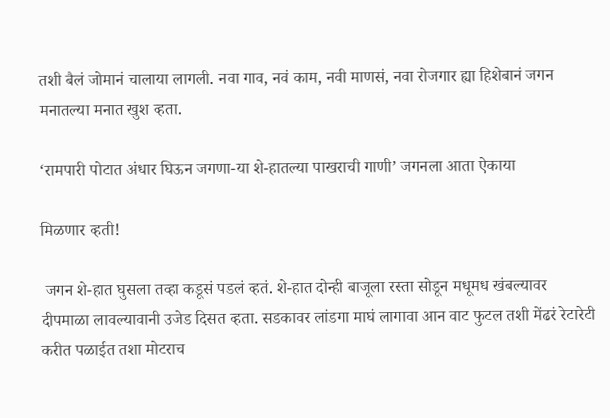तशी बैलं जोमानं चालाया लागली. नवा गाव, नवं काम, नवी माणसं, नवा रोजगार ह्या हिशेबानं जगन मनातल्या मनात खुश व्हता.

‘रामपारी पोटात अंधार घिऊन जगणा-या शे-हातल्या पाखराची गाणी’ जगनला आता ऐकाया

मिळणार व्हती!

 जगन शे-हात घुसला तव्हा कडूसं पडलं व्हतं. शे-हात दोन्ही बाजूला रस्ता सोडून मधूमध खंबल्यावर दीपमाळा लावल्यावानी उजेड दिसत व्हता. सडकावर लांडगा माघं लागावा आन वाट फुटल तशी मेंढरं रेटारेटी करीत पळाईत तशा मोटराच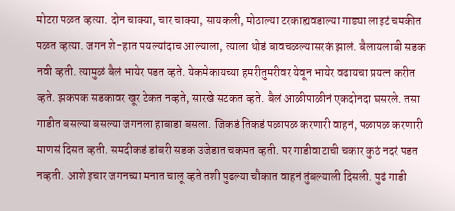मोटरा पळत व्हत्या. दोन चाक्या, चार चाक्या, सायकली, मोठाल्या टरकाह्यवडाल्या गाड्या लाइटं चमकीत पळत व्हत्या. जगन शे-हात पयल्यांदाच आल्याला, त्याला थोडं बावचळल्यासरकं झालं. बैलायलाबी सडक नवी व्हती. त्यामुळं बैलं भायेर पडत व्हते. येकमेकायच्या हमरीतुमरीवर येवून भायेर वढायचा प्रयत्न करीत व्हते. झकपक सडकावर खूर टेकत नव्हते, सारखे सटकत व्हते. बैलं आळीपाळीनं एकदोनदा घसरले. तसा गाडीत बसल्या बसल्या जगनला हाबाडा बसला. जिकडं तिकडं पळापळ करणारी वाहनं, पळापळ करणारी माणसं दिसत व्हती. समदीकडं डांबरी सडक उजेडात चकमत व्हती. पर गाडीवाटाची चकार कुठं नदरं पडत नव्हती. आशे इचार जगनच्या मनात चालू व्हते तशी पुढल्या चौकात वाहनं तुंबल्याली दिसली. पुढं गाडी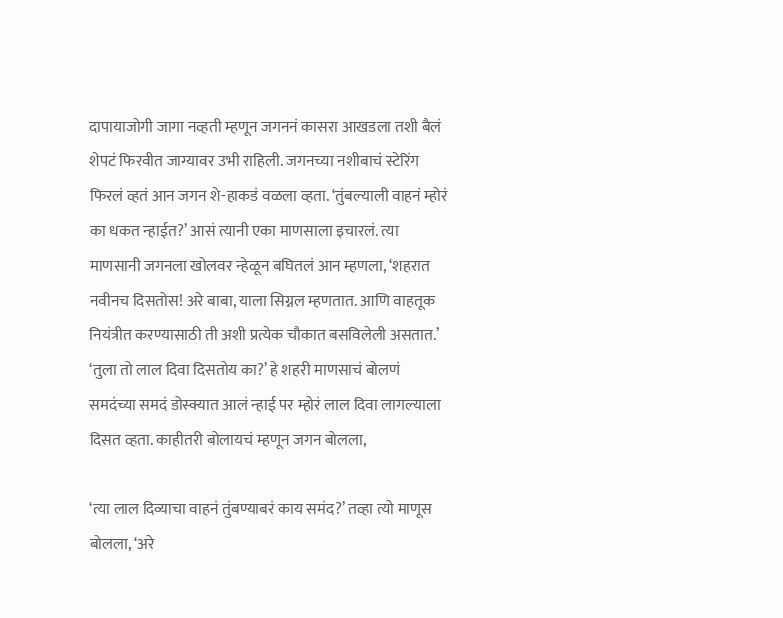दापायाजोगी जागा नव्हती म्हणून जगननं कासरा आखडला तशी बैलं शेपटं फिरवीत जाग्यावर उभी राहिली. जगनच्या नशीबाचं स्टेरिंग फिरलं व्हतं आन जगन शे-हाकडं वळला व्हता. ‘तुंबल्याली वाहनं म्होरं का धकत न्हाईत?’ आसं त्यानी एका माणसाला इचारलं. त्या माणसानी जगनला खोलवर न्हेळून बघितलं आन म्हणला, ‘शहरात नवीनच दिसतोस! अरे बाबा, याला सिग्नल म्हणतात. आणि वाहतूक नियंत्रीत करण्यासाठी ती अशी प्रत्येक चौकात बसविलेली असतात.’ ‘तुला तो लाल दिवा दिसतोय का?’ हे शहरी माणसाचं बोलणं समदंच्या समदं डोस्क्यात आलं न्हाई पर म्होरं लाल दिवा लागल्याला दिसत व्हता. काहीतरी बोलायचं म्हणून जगन बोलला,

‘त्या लाल दिव्याचा वाहनं तुंबण्याबरं काय समंद?’ तव्हा त्यो माणूस बोलला, ‘अरे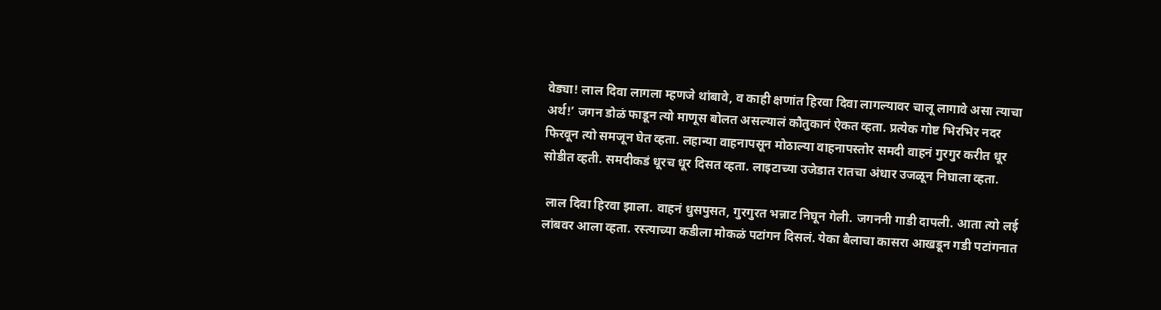वेड्या! लाल दिवा लागला म्हणजे थांबावे, व काही क्षणांत हिरवा दिवा लागल्यावर चालू लागावे असा त्याचा अर्थ!’ जगन डोळं फाडून त्यो माणूस बोलत असल्यालं कौतुकानं ऐकत व्हता. प्रत्येक गोष्ट भिरभिर नदर फिरवून त्यो समजून घेत व्हता. लहान्या वाहनापसून मोठाल्या वाहनापस्तोर समदी वाहनं गुरगुर करीत धूर सोडीत व्हती. समदीकडं धूरच धूर दिसत व्हता. लाइटाच्या उजेडात रातचा अंधार उजळून निघाला व्हता.

 लाल दिवा हिरवा झाला. वाहनं धुसपुसत, गुरगुरत भन्नाट निघून गेली. जगननी गाडी दापली. आता त्यो लई लांबवर आला व्हता. रस्त्याच्या कडीला मोकळं पटांगन दिसलं. येका बैलाचा कासरा आखडून गडी पटांगनात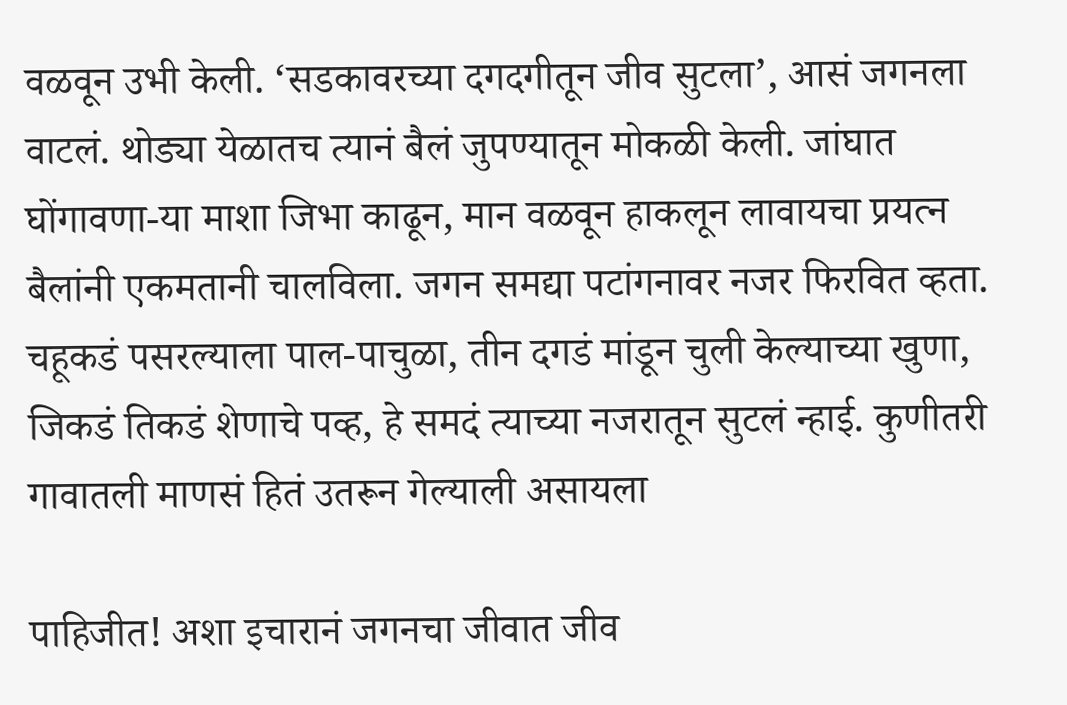वळवून उभी केली. ‘सडकावरच्या दगदगीतून जीव सुटला’, आसं जगनला वाटलं. थोड्या येळातच त्यानं बैलं जुपण्यातून मोकळी केली. जांघात घोंगावणा-या माशा जिभा काढून, मान वळवून हाकलून लावायचा प्रयत्न बैलांनी एकमतानी चालविला. जगन समद्या पटांगनावर नजर फिरवित व्हता. चहूकडं पसरल्याला पाल-पाचुळा, तीन दगडं मांडून चुली केल्याच्या खुणा, जिकडं तिकडं शेणाचे पव्ह, हे समदं त्याच्या नजरातून सुटलं न्हाई. कुणीतरी गावातली माणसं हितं उतरून गेल्याली असायला

पाहिजीत! अशा इचारानं जगनचा जीवात जीव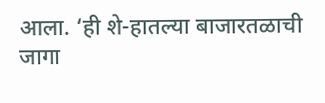आला. ‘ही शे-हातल्या बाजारतळाची जागा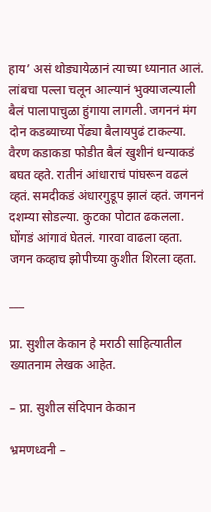हाय’ असं थोड्यायेळानं त्याच्या ध्यानात आलं. लांबचा पल्ला चलून आल्यानं भुक्याजल्याली बैलं पालापाचुळा हुंगाया लागली. जगननं मंग दोन कडब्याच्या पेंढ्या बैलायपुढं टाकल्या. वैरण कडाकडा फोडीत बैलं खुशीनं धन्याकडं बघत व्हते. रातीनं आंधाराचं पांघरून वढलं व्हतं. समदीकडं अंधारगुडूप झालं व्हतं. जगननं दशम्या सोडल्या. कुटका पोटात ढकलला. घोंगडं आंगावं घेतलं. गारवा वाढला व्हता. जगन कव्हाच झोपीच्या कुशीत शिरला व्हता.

___

प्रा. सुशील केकान हे मराठी साहित्यातील ख्यातनाम लेखक आहेत.

– प्रा. सुशील संदिपान केकान

भ्रमणध्वनी –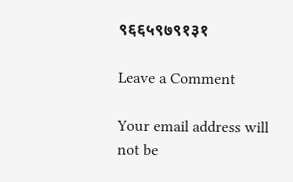९६६५९७९१३१

Leave a Comment

Your email address will not be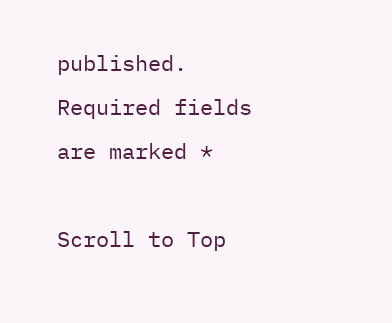published. Required fields are marked *

Scroll to Top